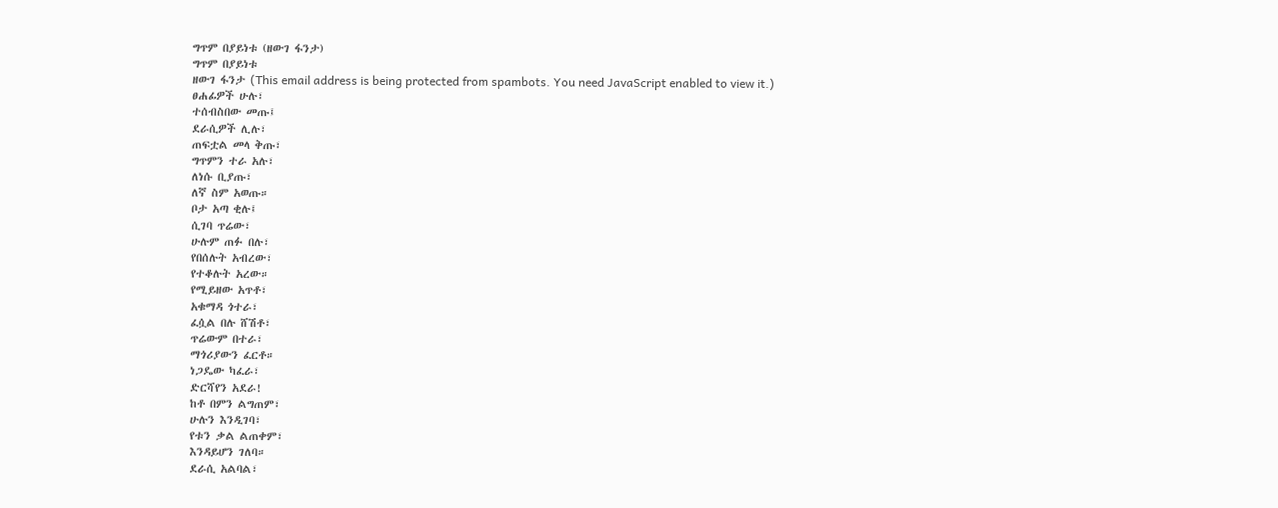ግጥም በያይነቱ (ዘውገ ፋንታ)
ግጥም በያይነቱ
ዘውገ ፋንታ (This email address is being protected from spambots. You need JavaScript enabled to view it.)
ፀሐፊዎች ሁሉ፣
ተሰብስበው መጡ፤
ደራሲዎች ሊሉ፣
ጠፍቷል መላ ቅጡ፣
ግጥምን ተራ አሉ፣
ለነሱ ቢያጡ፣
ለኛ ስም አወጡ።
ቦታ አጣ ቂሉ፤
ሲገባ ጥሬው፣
ሁሉም ጠፉ በሉ፣
የበሰሉት አብረው፣
የተቆሉት አረው።
የሚይዘው አጥቶ፣
አቁማዳ ጎተራ፣
ፈሷል በሉ ሸሽቶ፣
ጥሬውም በተራ፣
ማጎሪያውን ፈርቶ።
ነጋዴው ካፈራ፣
ድርሻየን አደራ!
ከቶ በምን ልግጠም፣
ሁሉን እንዲገባ፣
የቱን ቃል ልጠቀም፣
እንዳይሆን ገለባ።
ደራሲ አልባል፣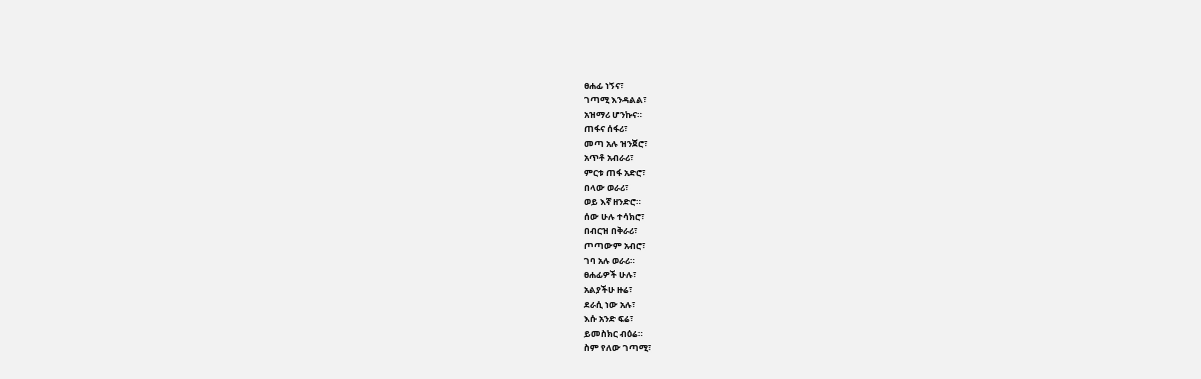ፀሐፊ ነኝና፣
ገጣሚ እንዳልል፣
አዝማሪ ሆንኩና።
ጠፋና ሰፋሪ፣
መጣ አሉ ዝንጀሮ፣
አጥቶ አብራሪ፣
ምርቱ ጠፋ አድሮ፣
በላው ወራሪ፣
ወይ እኛ ዘንድሮ።
ሰው ሁሉ ተሳክሮ፣
በብርዝ በቅራሪ፣
ጦጣውም አብሮ፣
ገባ አሉ ወራሪ።
ፀሐፊዎች ሁሉ፣
አልያችሁ ዙሬ፣
ደራሲ ነው አሉ፣
እሱ አንድ ፍሬ፣
ይመስክር ብዕሬ።
ስም የለው ገጣሚ፣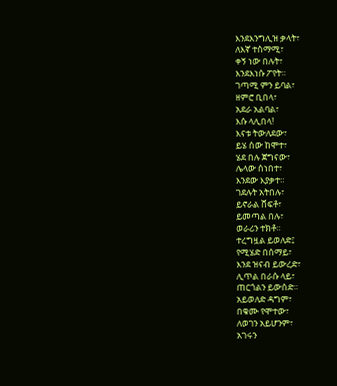እንደእንግሊዝ ቃላት፣
ለእኛ ተስማሚ፣
ቀኝ ነው በሉት፣
እንደእነሱ ፖየት።
ገጣሚ ምን ይባል፣
ዘምሮ ቢበላ፣
አደራ አልባል፣
እሱ ላሊበላ!
እናቱ ትውለደው፣
ይሄ ሰው ከሞተ፣
ሄደ በሉ ጀግናው፣
ሌላው ሰነበተ፣
እንደው እያቃተ።
ገደሉት አትበሉ፣
ይኖራል ሸፍቶ፣
ይመጣል በሉ፣
ወራሪን ተክቶ።
ተረግዟል ይወለድ፤
የሚሄድ በሰማይ፣
እንደ ዝናብ ይውረድ፣
ሊጥል በራሱ ላይ፣
ጠርጎልን ይውሰድ።
አይወለድ ዳግም፣
በቁሙ የሞተው፣
ለወገን አይሆንም፣
አገሩን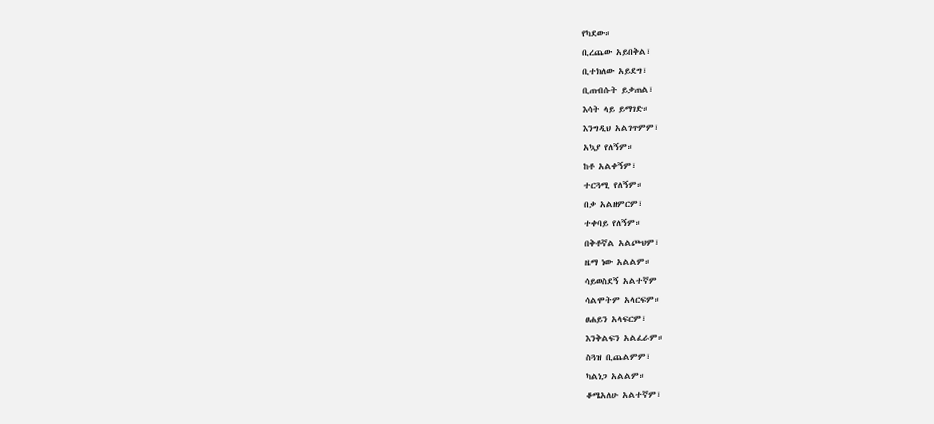የካደው።
ቢረጨው አይበቅል፣
ቢተክለው አይደግ፣
ቢጠብሱት ይቃጠል፣
እሳት ላይ ይማገድ።
እንግዲህ አልገጥምም፣
አኳያ የለኝም።
ከቶ አልቀኝም፣
ተርጓሚ የለኝም።
በቃ አልዘምርም፣
ተቀባይ የለኝም።
በቅቶኛል አልጮህም፣
ዜማ ነው አልልም።
ሳይወስደኝ አልተኛም
ሳልሞትም አላርፍም።
ፀሐይን አላፍርም፣
እንቅልፍን አልፈራም።
ስጓዝ ቢጨልምም፣
ካልነጋ አልልም።
ቆሜአለሁ አልተኛም፣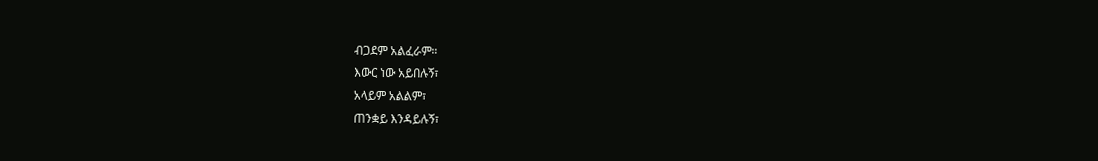ብጋደም አልፈራም።
እውር ነው አይበሉኝ፣
አላይም አልልም፣
ጠንቋይ እንዳይሉኝ፣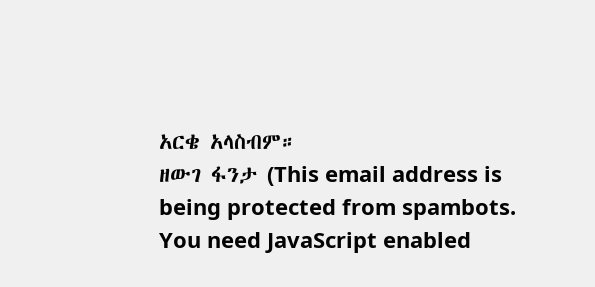አርቄ አላስብም።
ዘውገ ፋንታ (This email address is being protected from spambots. You need JavaScript enabled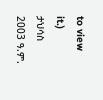to view it.)
ታህሳስ 2003 ዓ.ም.